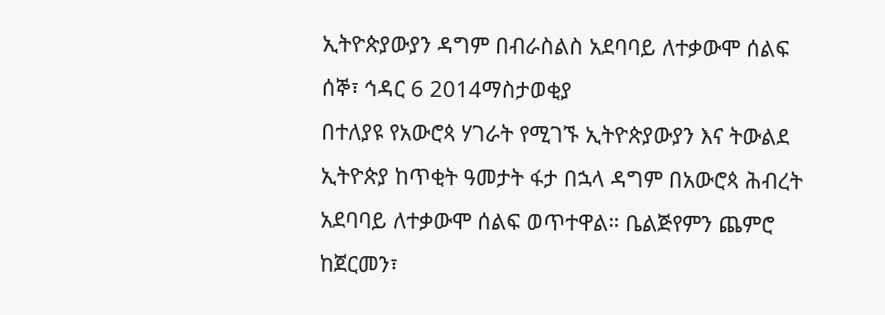ኢትዮጵያውያን ዳግም በብራስልስ አደባባይ ለተቃውሞ ሰልፍ
ሰኞ፣ ኅዳር 6 2014ማስታወቂያ
በተለያዩ የአውሮጳ ሃገራት የሚገኙ ኢትዮጵያውያን እና ትውልደ ኢትዮጵያ ከጥቂት ዓመታት ፋታ በኋላ ዳግም በአውሮጳ ሕብረት አደባባይ ለተቃውሞ ሰልፍ ወጥተዋል። ቤልጅየምን ጨምሮ ከጀርመን፣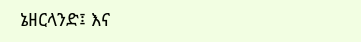ኔዘርላንድ፤ እና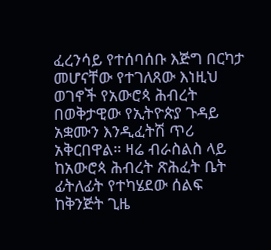ፈረንሳይ የተሰባሰቡ እጅግ በርካታ መሆናቸው የተገለጸው እነዚህ ወገኖች የአውሮጳ ሕብረት በወቅታዊው የኢትዮጵያ ጉዳይ አቋሙን እንዲፈትሽ ጥሪ አቅርበዋል። ዛሬ ብራስልስ ላይ ከአውሮጳ ሕብረት ጽሕፈት ቤት ፊትለፊት የተካሄደው ሰልፍ ከቅንጅት ጊዜ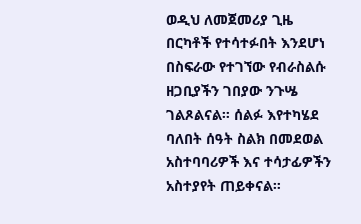ወዲህ ለመጀመሪያ ጊዜ በርካቶች የተሳተፉበት እንደሆነ በስፍራው የተገኘው የብራስልሱ ዘጋቢያችን ገበያው ንጉሤ ገልጾልናል። ሰልፉ እየተካሄደ ባለበት ሰዓት ስልክ በመደወል አስተባባሪዎች እና ተሳታፊዎችን አስተያየት ጠይቀናል።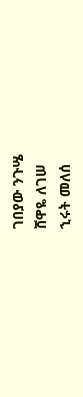ገበያው ንጉሤ
ሸዋዬ ለገሠ
ኂሩት መለሰ